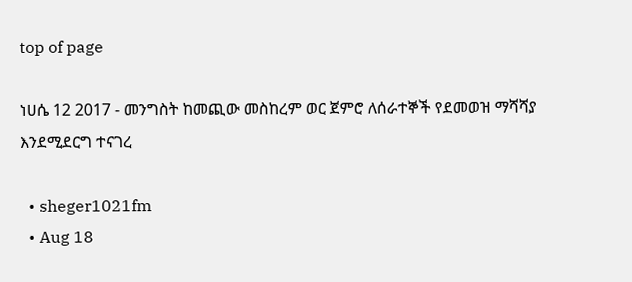top of page

ነሀሴ 12 2017 - መንግስት ከመጪው መስከረም ወር ጀምሮ ለሰራተኞች የደመወዝ ማሻሻያ እንደሚደርግ ተናገረ

  • sheger1021fm
  • Aug 18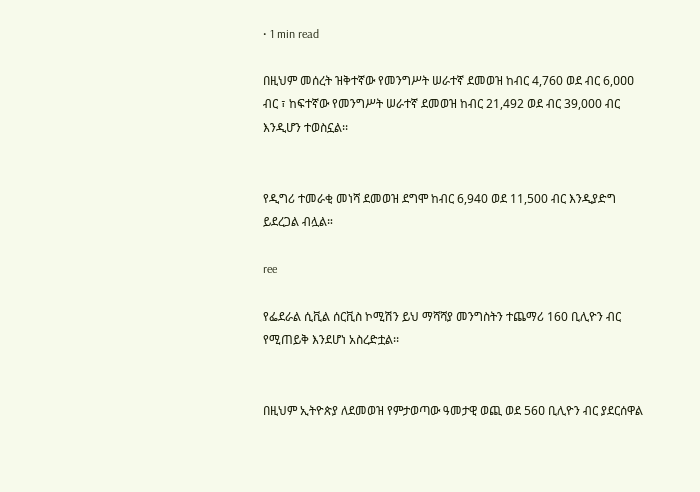• 1 min read

በዚህም መሰረት ዝቅተኛው የመንግሥት ሠራተኛ ደመወዝ ከብር 4,760 ወደ ብር 6,ዐዐዐ ብር ፣ ከፍተኛው የመንግሥት ሠራተኛ ደመወዝ ከብር 21,492 ወደ ብር 39,000 ብር እንዲሆን ተወስኗል፡፡


የዲግሪ ተመራቂ መነሻ ደመወዝ ደግሞ ከብር 6,940 ወደ 11,500 ብር እንዲያድግ ይደረጋል ብሏል።

ree

የፌደራል ሲቪል ሰርቪስ ኮሚሽን ይህ ማሻሻያ መንግስትን ተጨማሪ 160 ቢሊዮን ብር የሚጠይቅ እንደሆነ አስረድቷል፡፡


በዚህም ኢትዮጵያ ለደመወዝ የምታወጣው ዓመታዊ ወጪ ወደ 56ዐ ቢሊዮን ብር ያደርሰዋል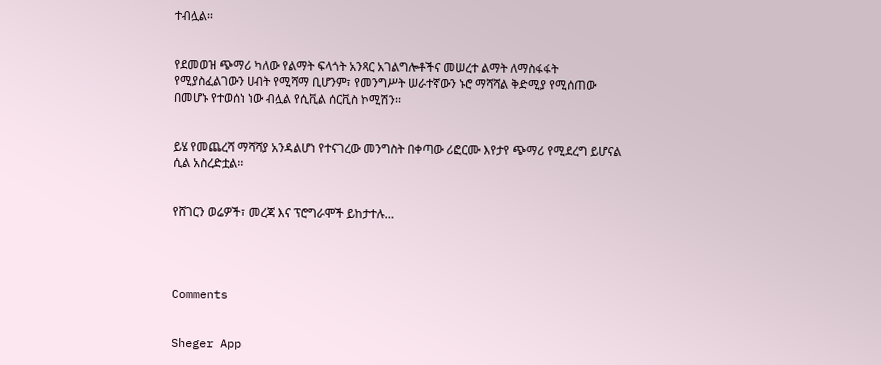ተብሏል፡፡


የደመወዝ ጭማሪ ካለው የልማት ፍላጎት አንጻር አገልግሎቶችና መሠረተ ልማት ለማስፋፋት የሚያስፈልገውን ሀብት የሚሻማ ቢሆንም፣ የመንግሥት ሠራተኛውን ኑሮ ማሻሻል ቅድሚያ የሚሰጠው በመሆኑ የተወሰነ ነው ብሏል የሲቪል ሰርቪስ ኮሚሽን፡፡


ይሄ የመጨረሻ ማሻሻያ አንዳልሆነ የተናገረው መንግስት በቀጣው ሪፎርሙ እየታየ ጭማሪ የሚደረግ ይሆናል ሲል አስረድቷል፡፡


የሸገርን ወሬዎች፣ መረጃ እና ፕሮግራሞች ይከታተሉ…




Comments


Sheger App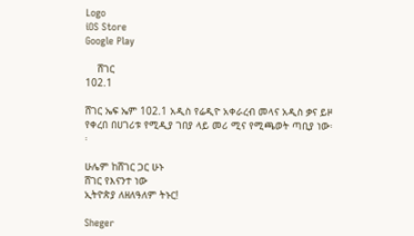Logo
iOS Store
Google Play

    ሸገር
102.1

ሸገር ኤፍ ኤም 102.1 አዲስ የሬዲዮ አቀራረብ መላና አዲስ ቃና ይዞ የቀረበ በሀገሪቱ የሚዲያ ገበያ ላይ መሪ ሚና የሚጫወት ጣቢያ ነው፡፡

ሁሌም ከሸገር ጋር ሁኑ
ሸገር የእናንተ ነው
ኢትዮጵያ ለዘለዓለም ትኑር!

Sheger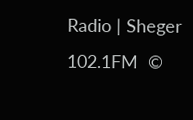Radio | Sheger 102.1FM  ©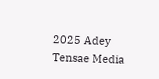2025 Adey Tensae Media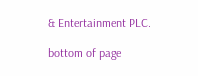& Entertainment PLC.

bottom of page